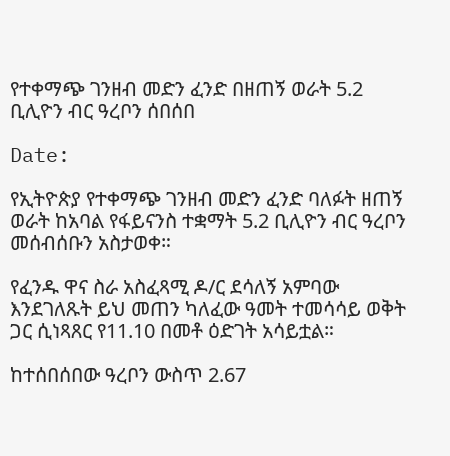የተቀማጭ ገንዘብ መድን ፈንድ በዘጠኝ ወራት 5.2 ቢሊዮን ብር ዓረቦን ሰበሰበ

Date:

የኢትዮጵያ የተቀማጭ ገንዘብ መድን ፈንድ ባለፉት ዘጠኝ ወራት ከአባል የፋይናንስ ተቋማት 5.2 ቢሊዮን ብር ዓረቦን መሰብሰቡን አስታወቀ።

የፈንዱ ዋና ስራ አስፈጻሚ ዶ/ር ደሳለኝ አምባው እንደገለጹት ይህ መጠን ካለፈው ዓመት ተመሳሳይ ወቅት ጋር ሲነጻጸር የ11.10 በመቶ ዕድገት አሳይቷል።

ከተሰበሰበው ዓረቦን ውስጥ 2.67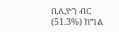ቢሊዮን ብር (51.3%) ከግል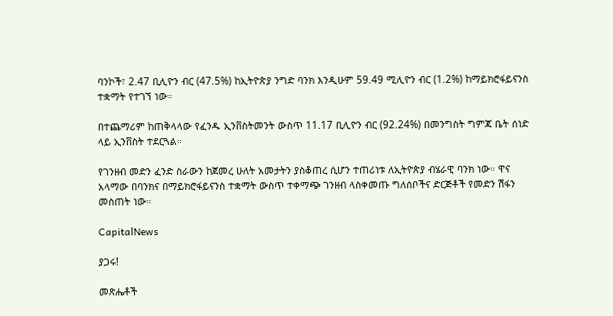ባንኮች፣ 2.47 ቢሊዮን ብር (47.5%) ከኢትዮጵያ ንግድ ባንክ እንዲሁም 59.49 ሚሊዮን ብር (1.2%) ከማይክሮፋይናንስ ተቋማት የተገኘ ነው።

በተጨማሪም ከጠቅላላው የፈንዱ ኢንቨስትመንት ውስጥ 11.17 ቢሊዮን ብር (92.24%) በመንግስት ግምጃ ቤት ሰነድ ላይ ኢንቨስት ተደርጓል።

የገንዘብ መድን ፈንድ ስራውን ከጀመረ ሁለት አመታትን ያስቆጠረ ሲሆን ተጠሪነቱ ለኢትዮጵያ ብሄራዊ ባንክ ነው። ዋና አላማው በባንክና በማይክሮፋይናንስ ተቋማት ውስጥ ተቀማጭ ገንዘብ ላስቀመጡ ግለሰቦችና ድርጅቶች የመድን ሽፋን መስጠት ነው።

CapitalNews

ያጋሩ!

መጽሔቶች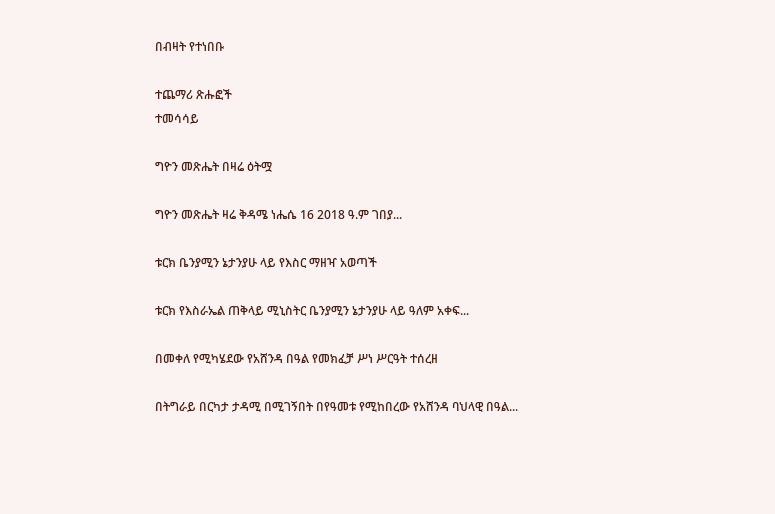በብዛት የተነበቡ

ተጨማሪ ጽሑፎች
ተመሳሳይ

ግዮን መጽሔት በዛሬ ዕትሟ

ግዮን መጽሔት ዛሬ ቅዳሜ ነሔሴ 16 2018 ዓ.ም ገበያ...

ቱርክ ቤንያሚን ኔታንያሁ ላይ የእስር ማዘዣ አወጣች

ቱርክ የእስራኤል ጠቅላይ ሚኒስትር ቤንያሚን ኔታንያሁ ላይ ዓለም አቀፍ...

በመቀለ የሚካሄደው የአሸንዳ በዓል የመክፈቻ ሥነ ሥርዓት ተሰረዘ

በትግራይ በርካታ ታዳሚ በሚገኝበት በየዓመቱ የሚከበረው የአሸንዳ ባህላዊ በዓል...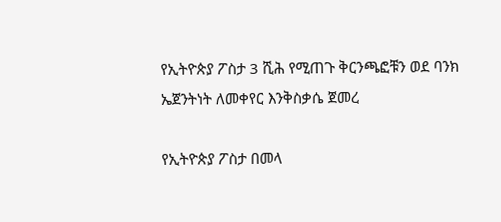የኢትዮጵያ ፖስታ 3 ሺሕ የሚጠጉ ቅርንጫፎቹን ወደ ባንክ ኤጀንትነት ለመቀየር እንቅስቃሴ ጀመረ

የኢትዮጵያ ፖስታ በመላ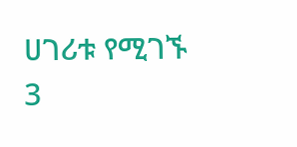ሀገሪቱ የሚገኙ 3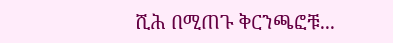ሺሕ በሚጠጉ ቅርንጫፎቹ...